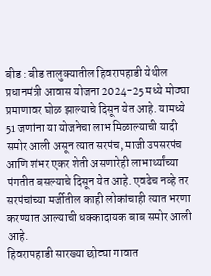बीड : बीड तालुक्यातील हिवरापहाडी येथील प्रधानमंत्री आवास योजना 2024-25 मध्ये मोठ्या प्रमाणावर घोळ झाल्याचे दिसून येत आहे. यामध्ये 51 जणांना या योजनेचा लाभ मिळाल्याची यादी समोर आली असून त्यात सरपंच, माजी उपसरपंच आणि शंभर एकर शेती असणारेही लाभार्थ्यांच्या पंगतीत बसल्याचे दिसून येत आहे. एवढेच नव्हे तर सरपंचांच्या मर्जीतील काही लोकांचाही त्यात भरणा करण्यात आल्याची धक्कादायक बाब समोर आली आहे.
हिवरापहाडी सारख्या छोट्या गावात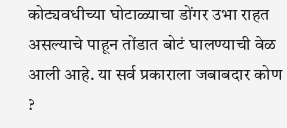कोट्यवधीच्या घोटाळ्याचा डोंगर उभा राहत असल्याचे पाहून तोंडात बोटं घालण्याची वेळ आली आहे. या सर्व प्रकाराला जबाबदार कोण ?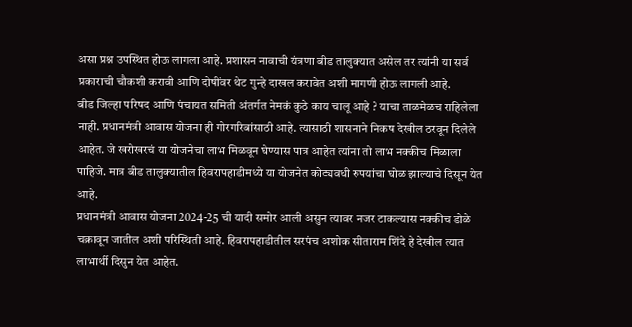असा प्रश्न उपस्थित होऊ लागला आहे. प्रशासन नावाची यंत्रणा बीड तालुक्यात असेल तर त्यांनी या सर्व प्रकाराची चौकशी करावी आणि दोषींवर थेट गुन्हे दाखल करावेत अशी मागणी होऊ लागली आहे.
बीड जिल्हा परिषद आणि पंचायत समिती अंतर्गत नेमकं कुठे काय चालू आहे ? याचा ताळमेळच राहिलेला नाही. प्रधानमंत्री आवास योजना ही गोरगरिबांसाठी आहे. त्यासाठी शासनाने निकष देखील ठरवून दिलेले आहेत. जे खरोखरचं या योजनेचा लाभ मिळवून घेण्यास पात्र आहेत त्यांना तो लाभ नक्कीच मिळाला पाहिजे. मात्र बीड तालुक्यातील हिवरापहाडीमध्ये या योजनेत कोट्यवधी रुपयांचा घोळ झाल्याचे दिसून येत आहे.
प्रधानमंत्री आवास योजना 2024-25 ची यादी समोर आली असुन त्यावर नजर टाकल्यास नक्कीच डोळे चक्रावून जातील अशी परिस्थिती आहे. हिवरापहाडीतील सरपंच अशोक सीताराम शिंदे हे देखील त्यात लाभार्थी दिसुन येत आहेत.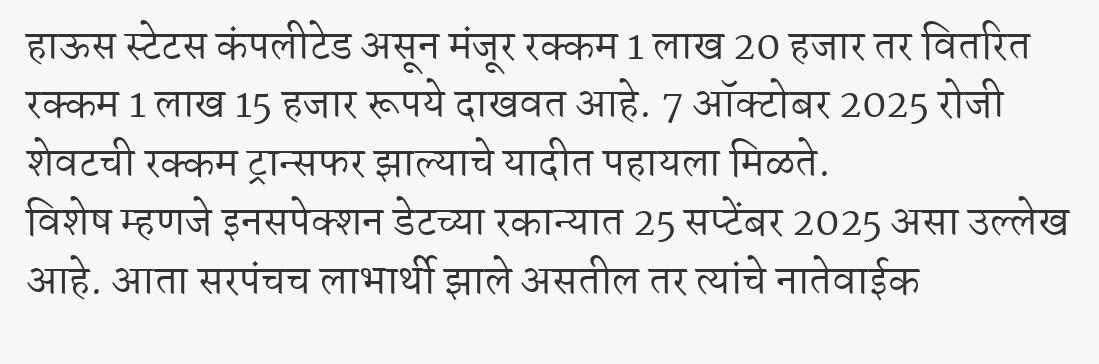हाऊस स्टेटस कंपलीटेड असून मंजूर रक्कम 1 लाख 20 हजार तर वितरित रक्कम 1 लाख 15 हजार रूपये दाखवत आहे. 7 ऑक्टोबर 2025 रोजी शेवटची रक्कम ट्रान्सफर झाल्याचे यादीत पहायला मिळते.
विशेष म्हणजे इनसपेक्शन डेटच्या रकान्यात 25 सप्टेंबर 2025 असा उल्लेख आहे. आता सरपंचच लाभार्थी झाले असतील तर त्यांचे नातेवाईक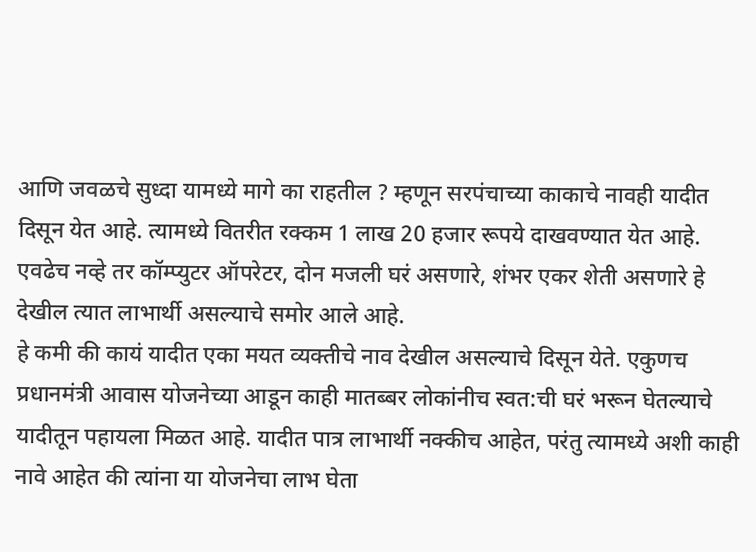आणि जवळचे सुध्दा यामध्ये मागे का राहतील ? म्हणून सरपंचाच्या काकाचे नावही यादीत दिसून येत आहे. त्यामध्ये वितरीत रक्कम 1 लाख 20 हजार रूपये दाखवण्यात येत आहे. एवढेच नव्हे तर कॉम्प्युटर ऑपरेटर, दोन मजली घरं असणारे, शंभर एकर शेती असणारे हे देखील त्यात लाभार्थी असल्याचे समोर आले आहे.
हे कमी की कायं यादीत एका मयत व्यक्तीचे नाव देखील असल्याचे दिसून येते. एकुणच प्रधानमंत्री आवास योजनेच्या आडून काही मातब्बर लोकांनीच स्वत:ची घरं भरून घेतल्याचे यादीतून पहायला मिळत आहे. यादीत पात्र लाभार्थी नक्कीच आहेत, परंतु त्यामध्ये अशी काही नावे आहेत की त्यांना या योजनेचा लाभ घेता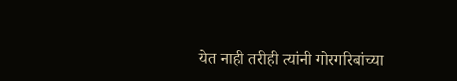येत नाही तरीही त्यांनी गोरगरिबांच्या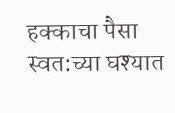हक्काचा पैसा स्वत:च्या घश्यात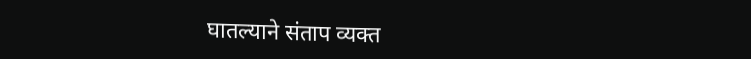घातल्याने संताप व्यक्त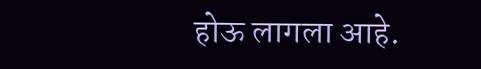होऊ लागला आहे.